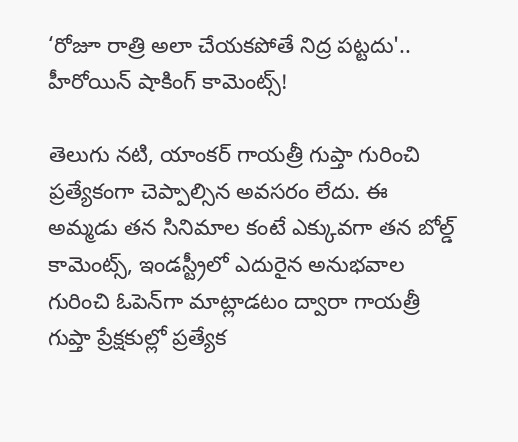‘రోజూ రాత్రి అలా చేయకపోతే నిద్ర పట్టదు'.. హీరోయిన్ షాకింగ్ కామెంట్స్!

తెలుగు నటి, యాంకర్ గాయత్రీ గుప్తా గురించి ప్రత్యేకంగా చెప్పాల్సిన అవసరం లేదు. ఈ అమ్మడు తన సినిమాల కంటే ఎక్కువగా తన బోల్డ్ కామెంట్స్‌, ఇండస్ట్రీలో ఎదురైన అనుభవాల గురించి ఓపెన్‌గా మాట్లాడటం ద్వారా గాయత్రీ గుప్తా ప్రేక్షకుల్లో ప్రత్యేక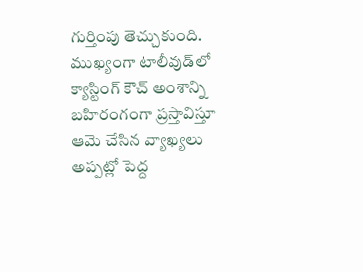గుర్తింపు తెచ్చుకుంది. ముఖ్యంగా టాలీవుడ్‌లో క్యాస్టింగ్ కౌచ్ అంశాన్ని బహిరంగంగా ప్రస్తావిస్తూ ఆమె చేసిన వ్యాఖ్యలు అప్పట్లో పెద్ద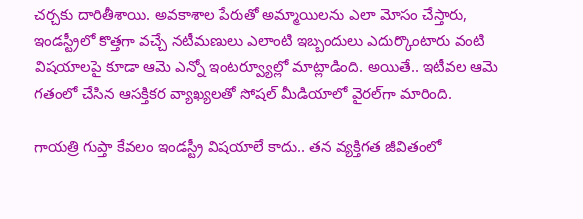చర్చకు దారితీశాయి. అవకాశాల పేరుతో అమ్మాయిలను ఎలా మోసం చేస్తారు, ఇండస్ట్రీలో కొత్తగా వచ్చే నటీమణులు ఎలాంటి ఇబ్బందులు ఎదుర్కొంటారు వంటి విషయాలపై కూడా ఆమె ఎన్నో ఇంటర్వ్యూల్లో మాట్లాడింది. అయితే.. ఇటీవల ఆమె గతంలో చేసిన ఆసక్తికర వ్యాఖ్యలతో సోషల్ మీడియాలో వైరల్‌గా మారింది.

గాయత్రి గుప్తా కేవలం ఇండస్ట్రీ విషయాలే కాదు.. తన వ్యక్తిగత జీవితంలో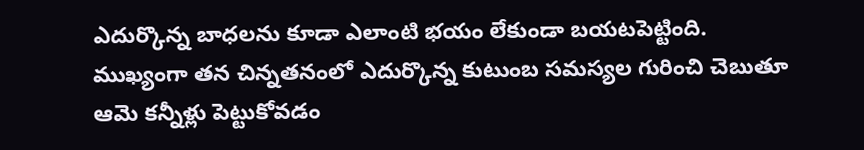ఎదుర్కొన్న బాధలను కూడా ఎలాంటి భయం లేకుండా బయటపెట్టింది. ముఖ్యంగా తన చిన్నతనంలో ఎదుర్కొన్న కుటుంబ సమస్యల గురించి చెబుతూ ఆమె కన్నీళ్లు పెట్టుకోవడం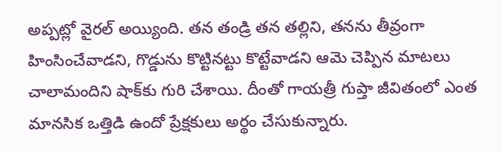అప్పట్లో వైరల్ అయ్యింది. తన తండ్రి తన తల్లిని, తనను తీవ్రంగా హింసించేవాడని, గొడ్డును కొట్టినట్టు కొట్టేవాడని ఆమె చెప్పిన మాటలు చాలామందిని షాక్‌కు గురి చేశాయి. దీంతో గాయత్రీ గుప్తా జీవితంలో ఎంత మానసిక ఒత్తిడి ఉందో ప్రేక్షకులు అర్థం చేసుకున్నారు.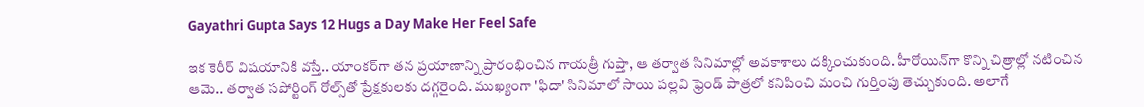Gayathri Gupta Says 12 Hugs a Day Make Her Feel Safe

ఇక కెరీర్ విషయానికి వస్తే.. యాంకర్‌గా తన ప్రయాణాన్ని ప్రారంభించిన గాయత్రీ గుప్తా, ఆ తర్వాత సినిమాల్లో అవకాశాలు దక్కించుకుంది. హీరోయిన్‌గా కొన్ని చిత్రాల్లో నటించిన ఆమె.. తర్వాత సపోర్టింగ్ రోల్స్‌తో ప్రేక్షకులకు దగ్గరైంది. ముఖ్యంగా 'ఫిదా' సినిమాలో సాయి పల్లవి ఫ్రెండ్ పాత్రలో కనిపించి మంచి గుర్తింపు తెచ్చుకుంది. అలాగే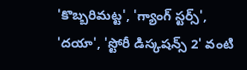'కొబ్బరిమట్ట', 'గ్యాంగ్ స్టర్స్', 'దయా', 'స్టోరీ డిస్కషన్స్ 2' వంటి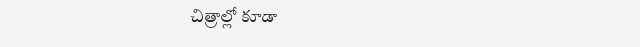చిత్రాల్లో కూడా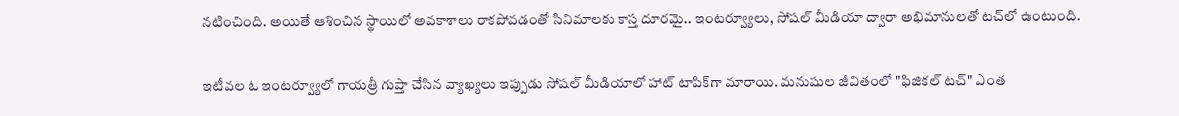నటించింది. అయితే ఆశించిన స్థాయిలో అవకాశాలు రాకపోవడంతో సినిమాలకు కాస్త దూరమై.. ఇంటర్వ్యూలు, సోషల్ మీడియా ద్వారా అభిమానులతో టచ్‌లో ఉంటుంది.

ఇటీవల ఓ ఇంటర్వ్యూలో గాయత్రీ గుప్తా చేసిన వ్యాఖ్యలు ఇప్పుడు సోషల్ మీడియాలో హాట్ టాపిక్‌గా మారాయి. మనుషుల జీవితంలో "ఫిజికల్ టచ్" ఎంత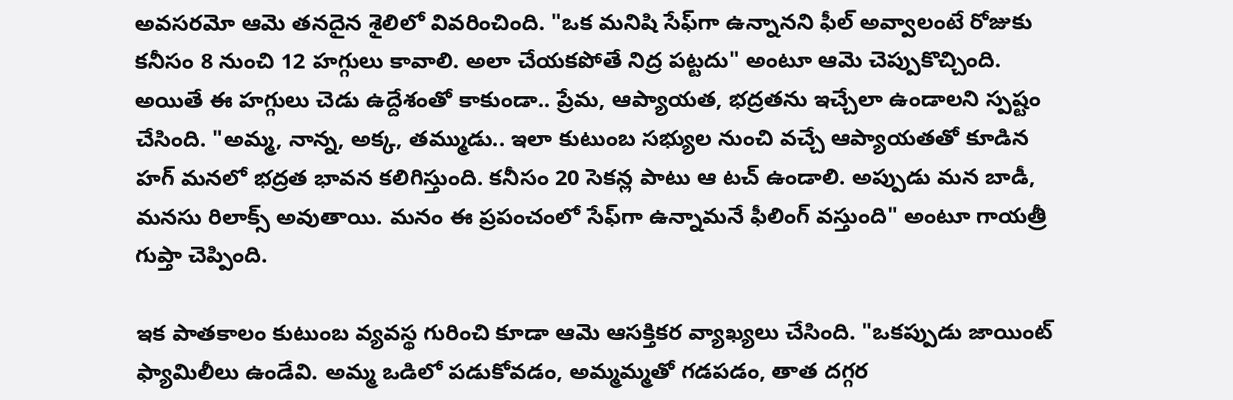అవసరమో ఆమె తనదైన శైలిలో వివరించింది. "ఒక మనిషి సేఫ్‌గా ఉన్నానని ఫీల్ అవ్వాలంటే రోజుకు కనీసం 8 నుంచి 12 హగ్గులు కావాలి. అలా చేయకపోతే నిద్ర పట్టదు" అంటూ ఆమె చెప్పుకొచ్చింది. అయితే ఈ హగ్గులు చెడు ఉద్దేశంతో కాకుండా.. ప్రేమ, ఆప్యాయత, భద్రతను ఇచ్చేలా ఉండాలని స్పష్టం చేసింది. "అమ్మ, నాన్న, అక్క, తమ్ముడు.. ఇలా కుటుంబ సభ్యుల నుంచి వచ్చే ఆప్యాయతతో కూడిన హగ్ మనలో భద్రత భావన కలిగిస్తుంది. కనీసం 20 సెకన్ల పాటు ఆ టచ్ ఉండాలి. అప్పుడు మన బాడీ, మనసు రిలాక్స్ అవుతాయి. మనం ఈ ప్రపంచంలో సేఫ్‌గా ఉన్నామనే ఫీలింగ్ వస్తుంది" అంటూ గాయత్రీ గుప్తా చెప్పింది.

ఇక పాతకాలం కుటుంబ వ్యవస్థ గురించి కూడా ఆమె ఆసక్తికర వ్యాఖ్యలు చేసింది. "ఒకప్పుడు జాయింట్ ఫ్యామిలీలు ఉండేవి. అమ్మ ఒడిలో పడుకోవడం, అమ్మమ్మతో గడపడం, తాత దగ్గర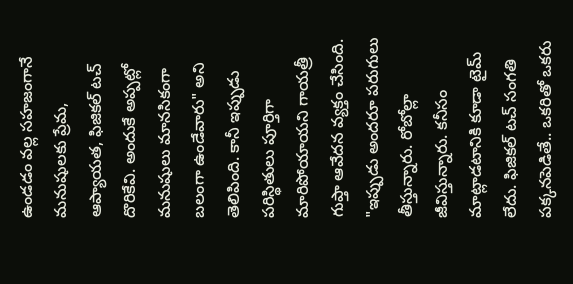ఉండడం వల్ల సహజంగానే మనుషులకు ప్రేమ, ఆప్యాయత, ఫిజికల్ టచ్ దొరికేవి. అందుకే అప్పట్లో మనుషులు మానసికంగా బలంగా ఉండేవారు" అని తెలిపింది. కానీ ఇప్పుడు పరిస్థితులు పూర్తిగా మారిపోయాయని గాయత్రీ గుప్తా ఆవేదన వ్యక్తం చేసింది. "ఇప్పుడు అందరూ పరుగులు తీస్తున్నారు. రోబోల్లా జీవిస్తున్నారు. కనీసం మాట్లాడటానికి కూడా టైమ్ లేదు. ఫిజికల్ టచ్ సంగతి పక్కనపెడితే.. ఒకరితో ఒకరు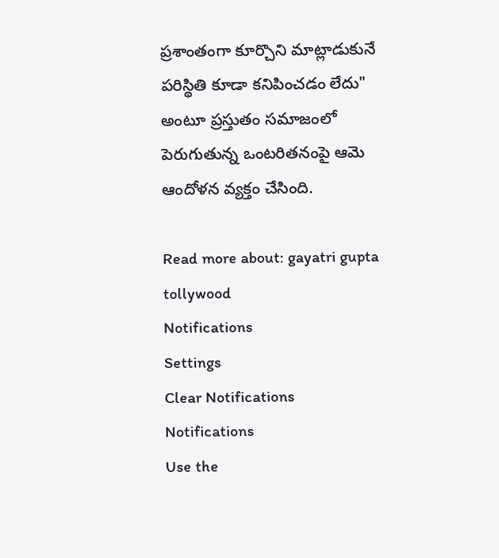ప్రశాంతంగా కూర్చొని మాట్లాడుకునే పరిస్థితి కూడా కనిపించడం లేదు" అంటూ ప్రస్తుతం సమాజంలో పెరుగుతున్న ఒంటరితనంపై ఆమె ఆందోళన వ్యక్తం చేసింది.

Read more about: gayatri gupta tollywood
Notifications
Settings
Clear Notifications
Notifications
Use the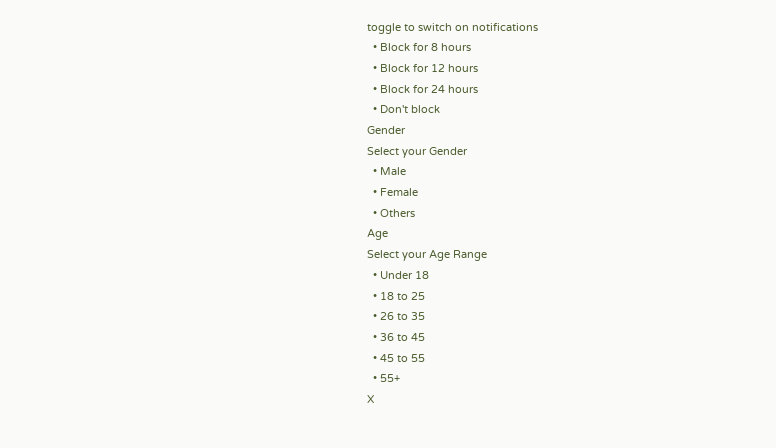toggle to switch on notifications
  • Block for 8 hours
  • Block for 12 hours
  • Block for 24 hours
  • Don't block
Gender
Select your Gender
  • Male
  • Female
  • Others
Age
Select your Age Range
  • Under 18
  • 18 to 25
  • 26 to 35
  • 36 to 45
  • 45 to 55
  • 55+
X